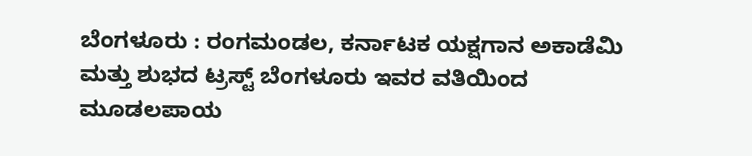ಬೆಂಗಳೂರು : ರಂಗಮಂಡಲ, ಕರ್ನಾಟಕ ಯಕ್ಷಗಾನ ಅಕಾಡೆಮಿ ಮತ್ತು ಶುಭದ ಟ್ರಸ್ಟ್ ಬೆಂಗಳೂರು ಇವರ ವತಿಯಿಂದ ಮೂಡಲಪಾಯ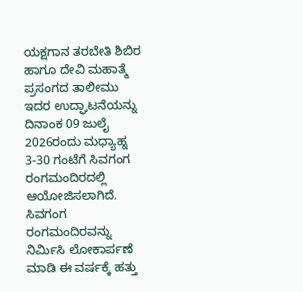ಯಕ್ಷಗಾನ ತರಬೇತಿ ಶಿಬಿರ ಹಾಗೂ ದೇವಿ ಮಹಾತ್ಮೆ ಪ್ರಸಂಗದ ತಾಲೀಮು ಇದರ ಉದ್ಘಾಟನೆಯನ್ನು ದಿನಾಂಕ 09 ಜುಲೈ 2026ರಂದು ಮಧ್ಯಾಹ್ನ 3-30 ಗಂಟೆಗೆ ಸಿವಗಂಗ ರಂಗಮಂದಿರದಲ್ಲಿ ಆಯೋಜಿಸಲಾಗಿದೆ.
ಸಿವಗಂಗ ರಂಗಮಂದಿರವನ್ನು ನಿರ್ಮಿಸಿ ಲೋಕಾರ್ಪಣೆ ಮಾಡಿ ಈ ವರ್ಷಕ್ಕೆ ಹತ್ತು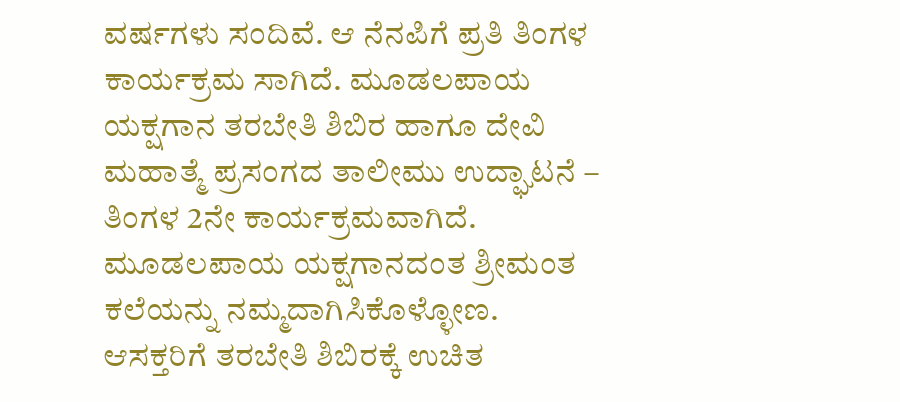ವರ್ಷಗಳು ಸಂದಿವೆ. ಆ ನೆನಪಿಗೆ ಪ್ರತಿ ತಿಂಗಳ ಕಾರ್ಯಕ್ರಮ ಸಾಗಿದೆ. ಮೂಡಲಪಾಯ ಯಕ್ಷಗಾನ ತರಬೇತಿ ಶಿಬಿರ ಹಾಗೂ ದೇವಿ ಮಹಾತ್ಮೆ ಪ್ರಸಂಗದ ತಾಲೀಮು ಉದ್ಘಾಟನೆ – ತಿಂಗಳ 2ನೇ ಕಾರ್ಯಕ್ರಮವಾಗಿದೆ. ಮೂಡಲಪಾಯ ಯಕ್ಷಗಾನದಂತ ಶ್ರೀಮಂತ ಕಲೆಯನ್ನು ನಮ್ಮದಾಗಿಸಿಕೊಳ್ಳೋಣ. ಆಸಕ್ತರಿಗೆ ತರಬೇತಿ ಶಿಬಿರಕ್ಕೆ ಉಚಿತ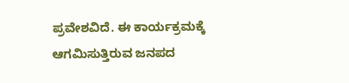ಪ್ರವೇಶವಿದೆ. ಈ ಕಾರ್ಯಕ್ರಮಕ್ಕೆ ಆಗಮಿಸುತ್ತಿರುವ ಜನಪದ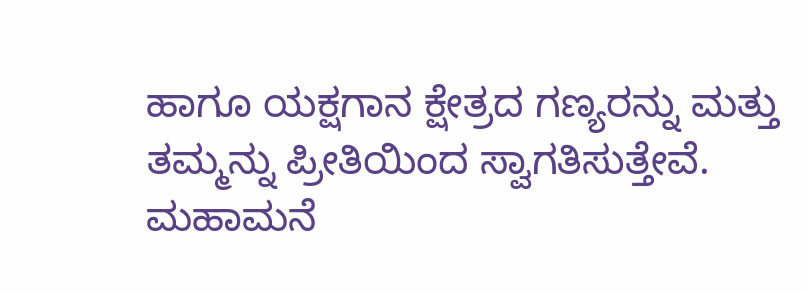ಹಾಗೂ ಯಕ್ಷಗಾನ ಕ್ಷೇತ್ರದ ಗಣ್ಯರನ್ನು ಮತ್ತು ತಮ್ಮನ್ನು ಪ್ರೀತಿಯಿಂದ ಸ್ವಾಗತಿಸುತ್ತೇವೆ. ಮಹಾಮನೆ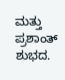ಮತ್ತು ಪ್ರಶಾಂತ್ ಶುಭದ.